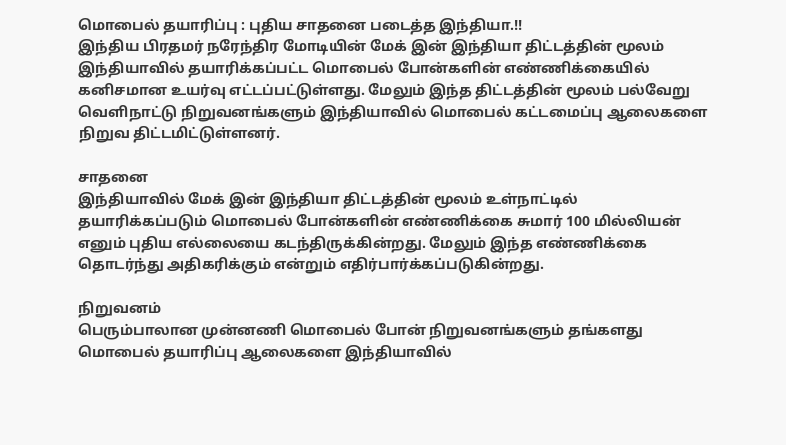மொபைல் தயாரிப்பு : புதிய சாதனை படைத்த இந்தியா.!!
இந்திய பிரதமர் நரேந்திர மோடியின் மேக் இன் இந்தியா திட்டத்தின் மூலம் இந்தியாவில் தயாரிக்கப்பட்ட மொபைல் போன்களின் எண்ணிக்கையில் கனிசமான உயர்வு எட்டப்பட்டுள்ளது. மேலும் இந்த திட்டத்தின் மூலம் பல்வேறு வெளிநாட்டு நிறுவனங்களும் இந்தியாவில் மொபைல் கட்டமைப்பு ஆலைகளை நிறுவ திட்டமிட்டுள்ளனர்.

சாதனை
இந்தியாவில் மேக் இன் இந்தியா திட்டத்தின் மூலம் உள்நாட்டில் தயாரிக்கப்படும் மொபைல் போன்களின் எண்ணிக்கை சுமார் 100 மில்லியன் எனும் புதிய எல்லையை கடந்திருக்கின்றது. மேலும் இந்த எண்ணிக்கை தொடர்ந்து அதிகரிக்கும் என்றும் எதிர்பார்க்கப்படுகின்றது.

நிறுவனம்
பெரும்பாலான முன்னணி மொபைல் போன் நிறுவனங்களும் தங்களது மொபைல் தயாரிப்பு ஆலைகளை இந்தியாவில்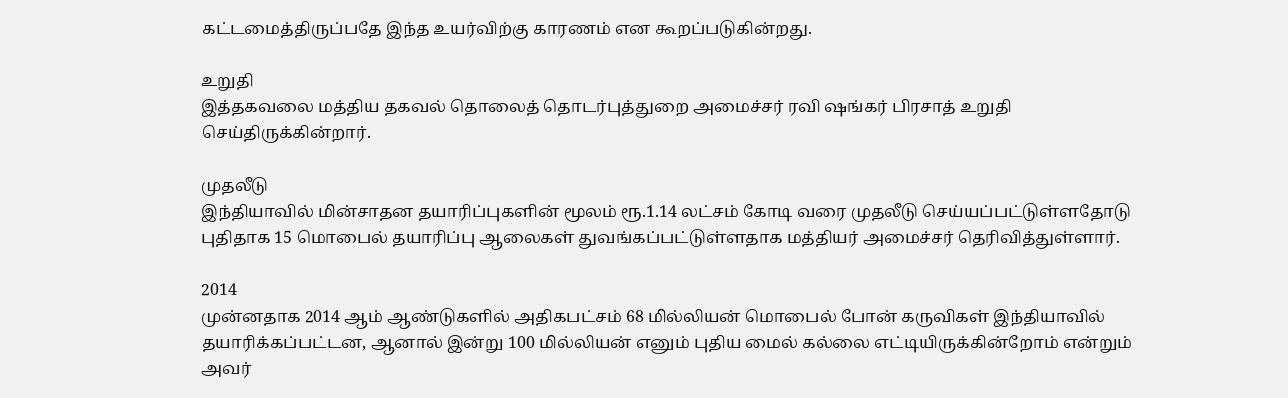கட்டமைத்திருப்பதே இந்த உயர்விற்கு காரணம் என கூறப்படுகின்றது.

உறுதி
இத்தகவலை மத்திய தகவல் தொலைத் தொடர்புத்துறை அமைச்சர் ரவி ஷங்கர் பிரசாத் உறுதி செய்திருக்கின்றார்.

முதலீடு
இந்தியாவில் மின்சாதன தயாரிப்புகளின் மூலம் ரூ.1.14 லட்சம் கோடி வரை முதலீடு செய்யப்பட்டுள்ளதோடு புதிதாக 15 மொபைல் தயாரிப்பு ஆலைகள் துவங்கப்பட்டுள்ளதாக மத்தியர் அமைச்சர் தெரிவித்துள்ளார்.

2014
முன்னதாக 2014 ஆம் ஆண்டுகளில் அதிகபட்சம் 68 மில்லியன் மொபைல் போன் கருவிகள் இந்தியாவில் தயாரிக்கப்பட்டன, ஆனால் இன்று 100 மில்லியன் எனும் புதிய மைல் கல்லை எட்டியிருக்கின்றோம் என்றும் அவர்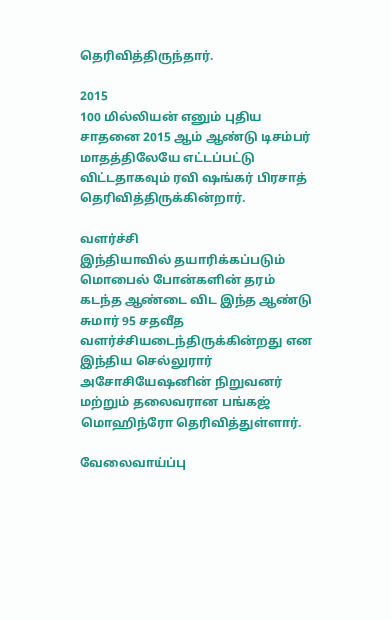தெரிவித்திருந்தார்.

2015
100 மில்லியன் எனும் புதிய சாதனை 2015 ஆம் ஆண்டு டிசம்பர் மாதத்திலேயே எட்டப்பட்டு விட்டதாகவும் ரவி ஷங்கர் பிரசாத் தெரிவித்திருக்கின்றார்.

வளர்ச்சி
இந்தியாவில் தயாரிக்கப்படும் மொபைல் போன்களின் தரம் கடந்த ஆண்டை விட இந்த ஆண்டு சுமார் 95 சதவீத வளர்ச்சியடைந்திருக்கின்றது என இந்திய செல்லுரார் அசோசியேஷனின் நிறுவனர் மற்றும் தலைவரான பங்கஜ் மொஹிந்ரோ தெரிவித்துள்ளார்.

வேலைவாய்ப்பு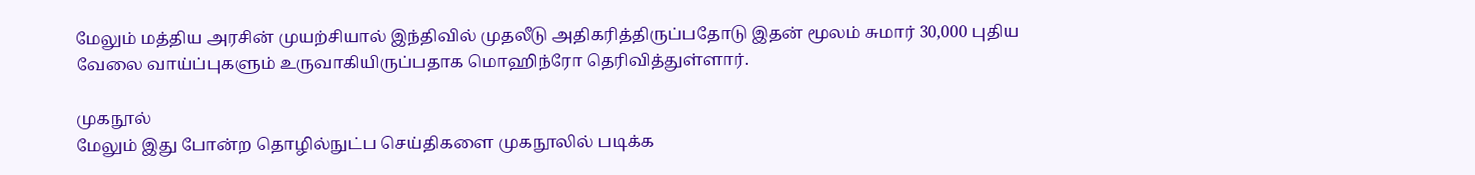மேலும் மத்திய அரசின் முயற்சியால் இந்திவில் முதலீடு அதிகரித்திருப்பதோடு இதன் மூலம் சுமார் 30,000 புதிய வேலை வாய்ப்புகளும் உருவாகியிருப்பதாக மொஹிந்ரோ தெரிவித்துள்ளார்.

முகநூல்
மேலும் இது போன்ற தொழில்நுட்ப செய்திகளை முகநூலில் படிக்க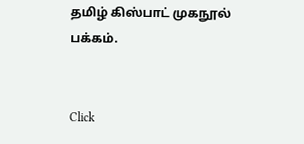தமிழ் கிஸ்பாட் முகநூல் பக்கம்.


Click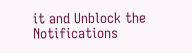it and Unblock the Notifications